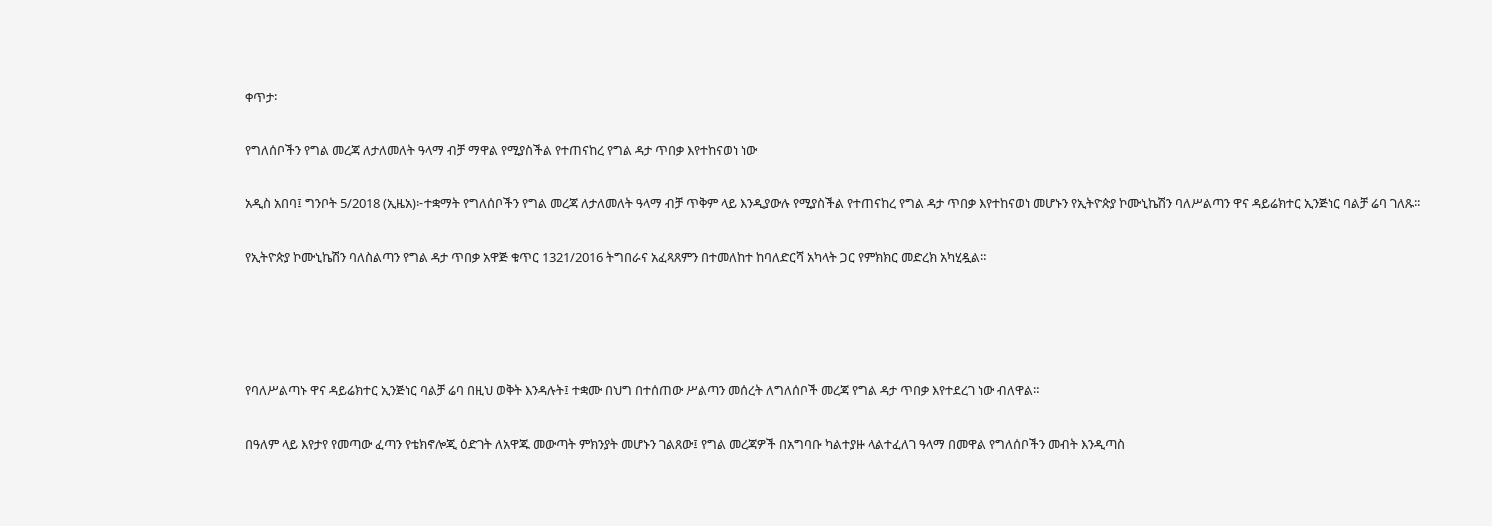ቀጥታ፡

የግለሰቦችን የግል መረጃ ለታለመለት ዓላማ ብቻ ማዋል የሚያስችል የተጠናከረ የግል ዳታ ጥበቃ እየተከናወነ ነው

አዲስ አበባ፤ ግንቦት 5/2018 (ኢዜአ)፦ተቋማት የግለሰቦችን የግል መረጃ ለታለመለት ዓላማ ብቻ ጥቅም ላይ እንዲያውሉ የሚያስችል የተጠናከረ የግል ዳታ ጥበቃ እየተከናወነ መሆኑን የኢትዮጵያ ኮሙኒኬሽን ባለሥልጣን ዋና ዳይሬክተር ኢንጅነር ባልቻ ሬባ ገለጹ፡፡

የኢትዮጵያ ኮሙኒኬሽን ባለስልጣን የግል ዳታ ጥበቃ አዋጅ ቁጥር 1321/2016 ትግበራና አፈጻጸምን በተመለከተ ከባለድርሻ አካላት ጋር የምክክር መድረክ አካሂዷል።




የባለሥልጣኑ ዋና ዳይሬክተር ኢንጅነር ባልቻ ሬባ በዚህ ወቅት እንዳሉት፤ ተቋሙ በህግ በተሰጠው ሥልጣን መሰረት ለግለሰቦች መረጃ የግል ዳታ ጥበቃ እየተደረገ ነው ብለዋል።

በዓለም ላይ እየታየ የመጣው ፈጣን የቴክኖሎጂ ዕድገት ለአዋጁ መውጣት ምክንያት መሆኑን ገልጸው፤ የግል መረጃዎች በአግባቡ ካልተያዙ ላልተፈለገ ዓላማ በመዋል የግለሰቦችን መብት እንዲጣስ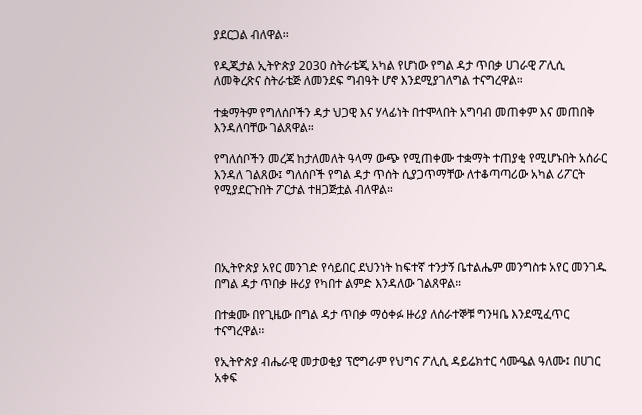ያደርጋል ብለዋል፡፡

የዲጂታል ኢትዮጵያ 2030 ስትራቴጂ አካል የሆነው የግል ዳታ ጥበቃ ሀገራዊ ፖሊሲ ለመቅረጽና ስትራቴጅ ለመንደፍ ግብዓት ሆኖ እንደሚያገለግል ተናግረዋል።

ተቋማትም የግለሰቦችን ዳታ ህጋዊ እና ሃላፊነት በተሞላበት አግባብ መጠቀም እና መጠበቅ እንዳለባቸው ገልጸዋል።

የግለሰቦችን መረጃ ከታለመለት ዓላማ ውጭ የሚጠቀሙ ተቋማት ተጠያቂ የሚሆኑበት አሰራር እንዳለ ገልጸው፤ ግለሰቦች የግል ዳታ ጥሰት ሲያጋጥማቸው ለተቆጣጣሪው አካል ሪፖርት የሚያደርጉበት ፖርታል ተዘጋጅቷል ብለዋል።




በኢትዮጵያ አየር መንገድ የሳይበር ደህንነት ከፍተኛ ተንታኝ ቤተልሔም መንግስቱ አየር መንገዱ በግል ዳታ ጥበቃ ዙሪያ የካበተ ልምድ እንዳለው ገልጸዋል።

በተቋሙ በየጊዜው በግል ዳታ ጥበቃ ማዕቀፉ ዙሪያ ለሰራተኞቹ ግንዛቤ እንደሚፈጥር ተናግረዋል፡፡

የኢትዮጵያ ብሔራዊ መታወቂያ ፕሮግራም የህግና ፖሊሲ ዳይሬክተር ሳሙዔል ዓለሙ፤ በሀገር አቀፍ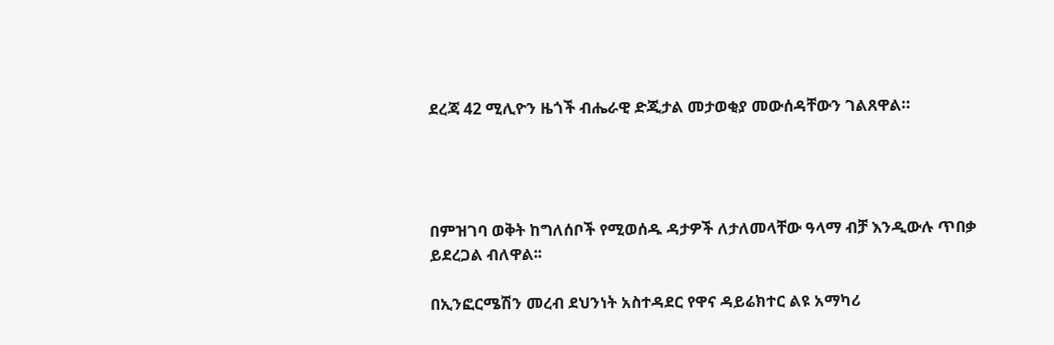ደረጃ 42 ሚሊዮን ዜጎች ብሔራዊ ድጂታል መታወቂያ መውሰዳቸውን ገልጸዋል።




በምዝገባ ወቅት ከግለሰቦች የሚወሰዱ ዳታዎች ለታለመላቸው ዓላማ ብቻ እንዲውሉ ጥበቃ ይደረጋል ብለዋል፡፡

በኢንፎርሜሽን መረብ ደህንነት አስተዳደር የዋና ዳይሬክተር ልዩ አማካሪ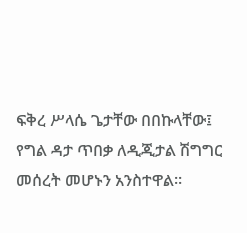ፍቅረ ሥላሴ ጌታቸው በበኩላቸው፤ የግል ዳታ ጥበቃ ለዲጂታል ሽግግር መሰረት መሆኑን አንስተዋል።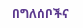በግለሰቦችና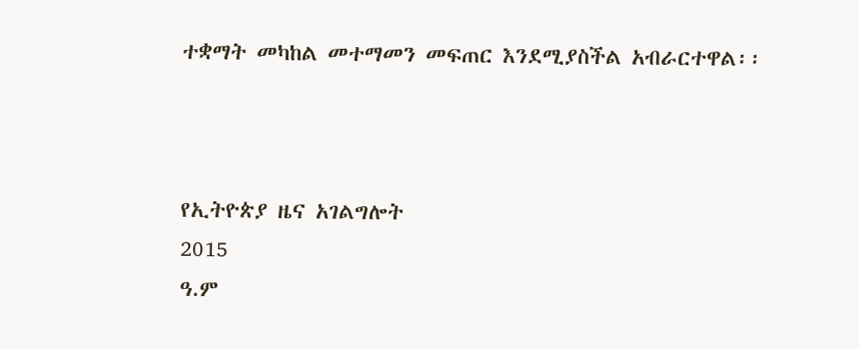ተቋማት መካከል መተማመን መፍጠር እንደሚያስችል አብራርተዋል፡፡



የኢትዮጵያ ዜና አገልግሎት
2015
ዓ.ም